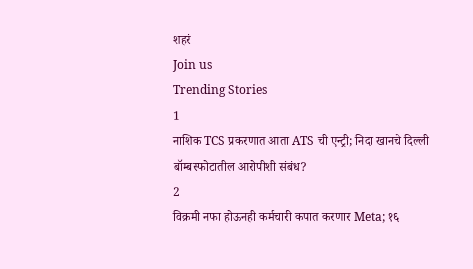शहरं
Join us
Trending Stories
1
नाशिक TCS प्रकरणात आता ATS ची एन्ट्री; निदा खानचे दिल्ली बॉम्बस्फोटातील आरोपीशी संबंध?
2
विक्रमी नफा होऊनही कर्मचारी कपात करणार Meta; १६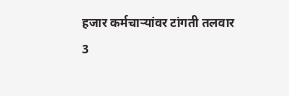हजार कर्मचाऱ्यांवर टांगती तलवार
3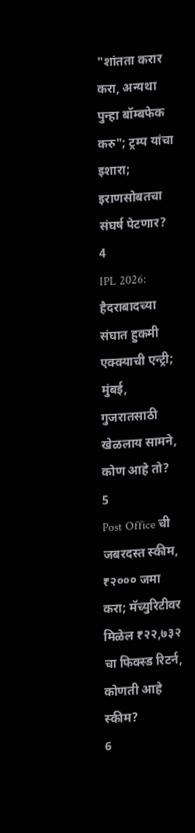"शांतता करार करा, अन्यथा पुन्हा बॉम्बफेक करु"; ट्रम्प यांचा इशारा; इराणसोबतचा संघर्ष पेटणार?
4
IPL 2026: हैदराबादच्या संघात हुकमी एक्क्याची एन्ट्री; मुंबई, गुजरातसाठी खेळलाय सामने, कोण आहे तो?
5
Post Office ची जबरदस्त स्कीम, ₹२००० जमा करा; मॅच्युरिटीवर मिळेल ₹२२,७३२ चा फिक्स्ड रिटर्न, कोणती आहे स्कीम?
6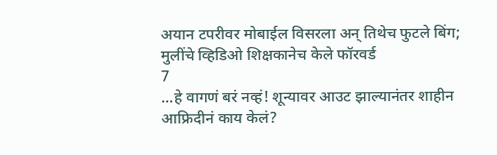अयान टपरीवर मोबाईल विसरला अन् तिथेच फुटले बिंग; मुलींचे व्हिडिओ शिक्षकानेच केले फॉरवर्ड
7
...हे वागणं बरं नव्हं! शून्यावर आउट झाल्यानंतर शाहीन आफ्रिदीनं काय केलं?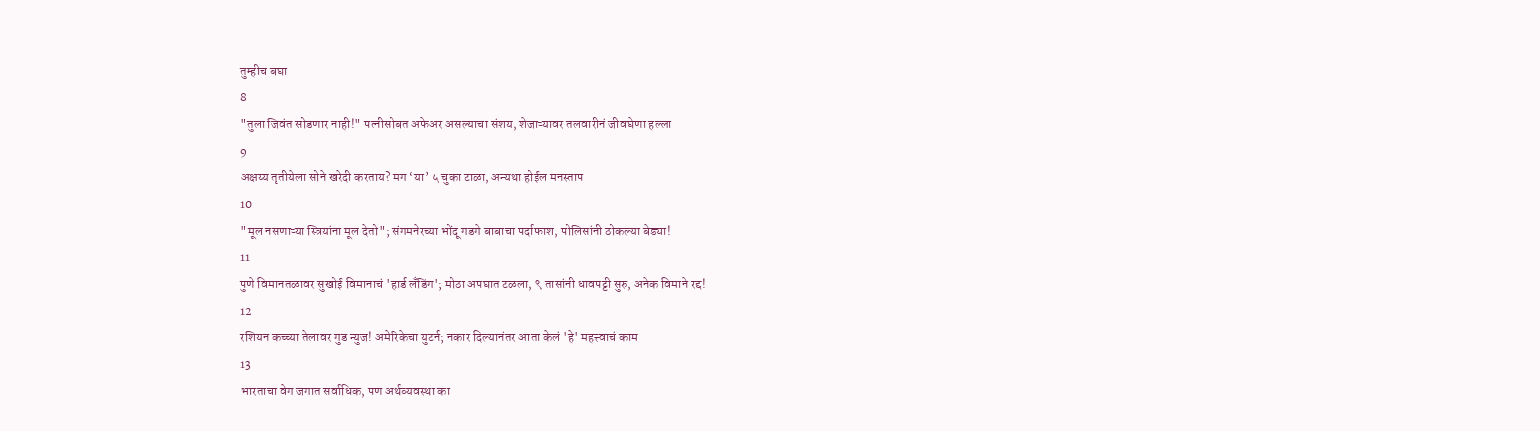तुम्हीच बघा
8
"तुला जिवंत सोडणार नाही!" पत्नीसोबत अफेअर असल्याचा संशय, शेजाऱ्यावर तलवारीनं जीवघेणा हल्ला
9
अक्षय्य तृतीयेला सोने खरेदी करताय? मग ‘या’ ५ चुका टाळा, अन्यथा होईल मनस्ताप
10
"मूल नसणाऱ्या स्त्रियांना मूल देतो"; संगमनेरच्या भोंदू गडगे बाबाचा पर्दाफाश, पोलिसांनी ठोकल्या बेड्या!
11
पुणे विमानतळावर सुखोई विमानाचं 'हार्ड लँडिंग'; मोठा अपघात टळला, ९ तासांनी धावपट्टी सुरु, अनेक विमाने रद्द!
12
रशियन कच्च्या तेलावर गुड न्युज! अमेरिकेचा युटर्न; नकार दिल्यानंतर आता केलं 'हे' महत्त्वाचं काम
13
भारताचा वेग जगात सर्वाधिक, पण अर्थव्यवस्था का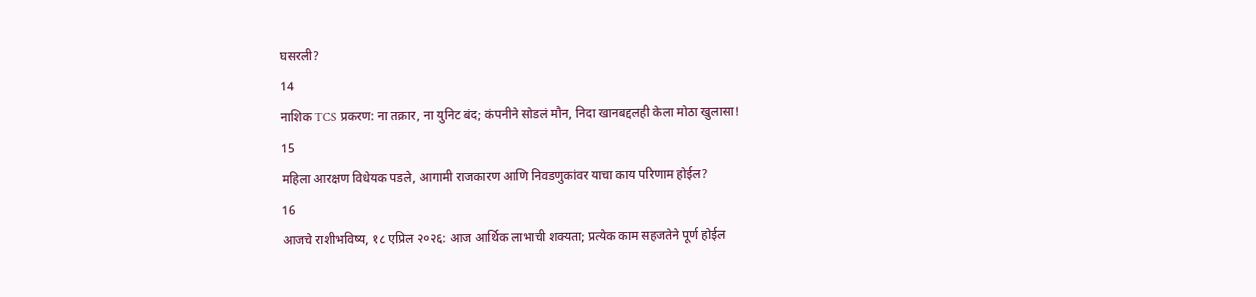घसरली?
14
नाशिक TCS प्रकरण: ना तक्रार, ना युनिट बंद; कंपनीने सोडलं मौन, निदा खानबद्दलही केला मोठा खुलासा!
15
महिला आरक्षण विधेयक पडले, आगामी राजकारण आणि निवडणुकांवर याचा काय परिणाम होईल?
16
आजचे राशीभविष्य, १८ एप्रिल २०२६: आज आर्थिक लाभाची शक्यता; प्रत्येक काम सहजतेने पूर्ण होईल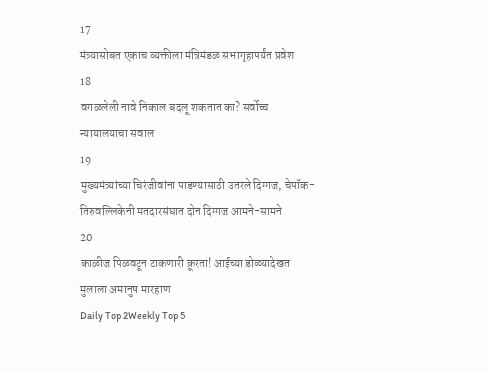17
मंत्र्यासोबत एकाच व्यक्तीला मंत्रिमंडळ सभागृहापर्यंत प्रवेश
18
वगळलेली नावे निकाल बदलू शकतात का? सर्वोच्च न्यायालयाचा सवाल
19
मुख्यमंत्र्यांच्या चिरंजीवांना पाडण्यासाठी उतरले दिग्गज, चेपॉक-तिरुवल्लिकेनी मतदारसंघात दोन दिग्गज आमने-सामने
20
काळीज पिळवटून टाकणारी क्रूरता! आईच्या डोळ्यादेखत मुलाला अमानुष मारहाण
Daily Top 2Weekly Top 5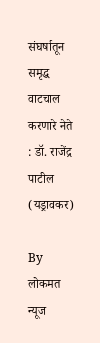संघर्षातून समृद्ध वाटचाल करणारे नेते : डॉ. राजेंद्र पाटील (यड्रावकर)

By लोकमत न्यूज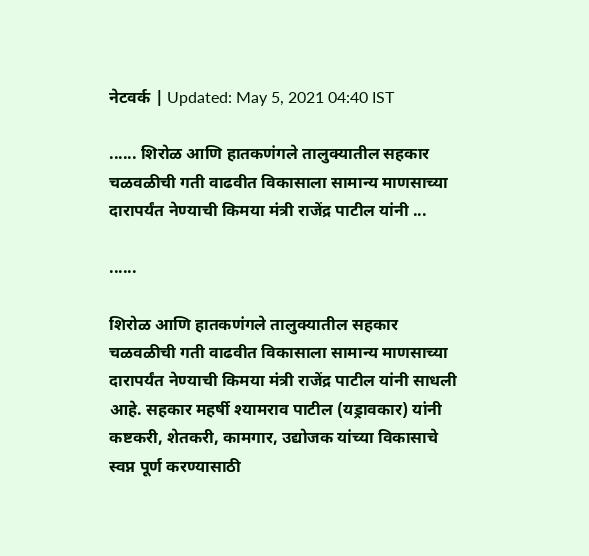नेटवर्क | Updated: May 5, 2021 04:40 IST

...... शिरोळ आणि हातकणंगले तालुक्यातील सहकार चळवळीची गती वाढवीत विकासाला सामान्य माणसाच्या दारापर्यंत नेण्याची किमया मंत्री राजेंद्र पाटील यांनी ...

......

शिरोळ आणि हातकणंगले तालुक्यातील सहकार चळवळीची गती वाढवीत विकासाला सामान्य माणसाच्या दारापर्यंत नेण्याची किमया मंत्री राजेंद्र पाटील यांनी साधली आहे. सहकार महर्षी श्यामराव पाटील (यड्रावकार) यांनी कष्टकरी, शेतकरी, कामगार, उद्योजक यांच्या विकासाचे स्वप्न पूर्ण करण्यासाठी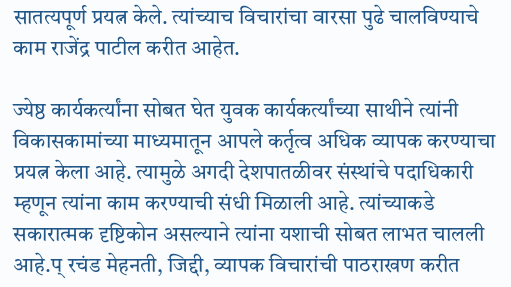सातत्यपूर्ण प्रयत्न केले. त्यांच्याच विचारांचा वारसा पुढे चालविण्याचे काम राजेंद्र पाटील करीत आहेत.

ज्येष्ठ कार्यकर्त्यांना सोबत घेत युवक कार्यकर्त्यांच्या साथीने त्यांनी विकासकामांच्या माध्यमातून आपले कर्तृत्व अधिक व्यापक करण्याचा प्रयत्न केला आहे. त्यामुळे अगदी देशपातळीवर संस्थांचे पदाधिकारी म्हणून त्यांना काम करण्याची संधी मिळाली आहे. त्यांच्याकडे सकारात्मक दृष्टिकोन असल्याने त्यांना यशाची सोबत लाभत चालली आहे.प् रचंड मेहनती, जिद्दी, व्यापक विचारांची पाठराखण करीत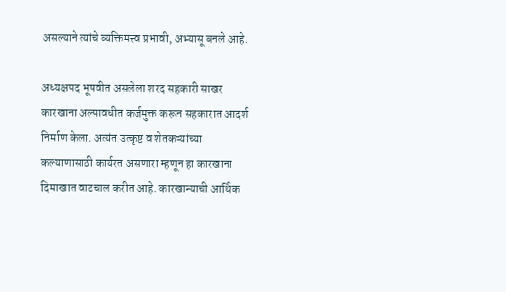असल्याने त्यांचे व्यक्तिमत्त्व प्रभावी, अभ्यासू बनले आहे.

अध्यक्षपद भूषवीत असलेला शरद सहकारी साखर कारखाना अल्पावधीत कर्जमुक्त करून सहकारात आदर्श निर्माण केला. अत्यंत उत्कृष्ट व शेतकऱ्यांच्या कल्याणासाठी कार्यरत असणारा म्हणून हा कारखाना दिमाखात वाटचाल करीत आहे. कारखान्याची आर्थिक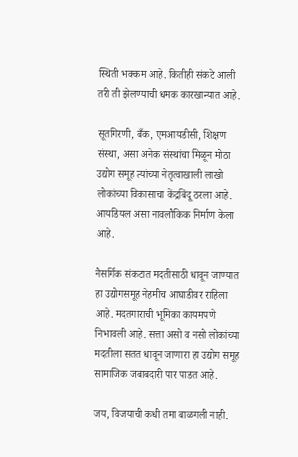स्थिती भक्कम आहे. कितीही संकटे आली तरी ती झेलण्याची धमक कारखान्यात आहे.

सूतगिरणी, बँक, एमआयडीसी, शिक्षण संस्था, असा अनेक संस्थांचा मिळून मोठा उद्योग समूह त्यांच्या नेतृत्वाखाली लाखो लोकांच्या विकासाचा केंद्रबिंदू ठरला आहे. आयडियल असा नावलौकिक निर्माण केला आहे.

नैसर्गिक संकटात मदतीसाठी धावून जाण्यात हा उद्योगसमूह नेहमीच आघाडीवर राहिला आहे. मदतगाराची भूमिका कायमपणे निभावली आहे. सत्ता असो व नसो लोकांच्या मदतीला सतत धावून जाणारा हा उद्योग समूह सामाजिक जबाबदारी पार पाडत आहे.

जय, विजयाची कधी तमा बाळगली नाही.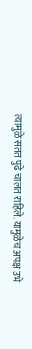त्यामुळे सतत पुढे चालत राहिले. यामुळेच अपक्ष उभे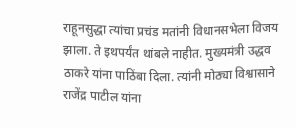राहूनसुद्धा त्यांचा प्रचंड मतांनी विधानसभेला विजय झाला. ते इथपर्यंत थांबले नाहीत. मुख्यमंत्री उद्धव ठाकरे यांना पाठिंबा दिला. त्यांनी मोठ्या विश्वासाने राजेंद्र पाटील यांना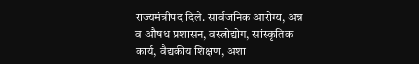राज्यमंत्रीपद दिले. सार्वजनिक आरोग्य, अन्न व औषध प्रशासन, वस्त्रोद्योग, सांस्कृतिक कार्य, वैद्यकीय शिक्षण, अशा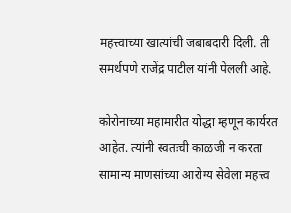महत्त्वाच्या खात्यांची जबाबदारी दिली. ती समर्थपणे राजेंद्र पाटील यांनी पेलली आहे.

कोरोनाच्या महामारीत योद्धा म्हणून कार्यरत आहेत. त्यांनी स्वतःची काळजी न करता सामान्य माणसांच्या आरोग्य सेवेला महत्त्व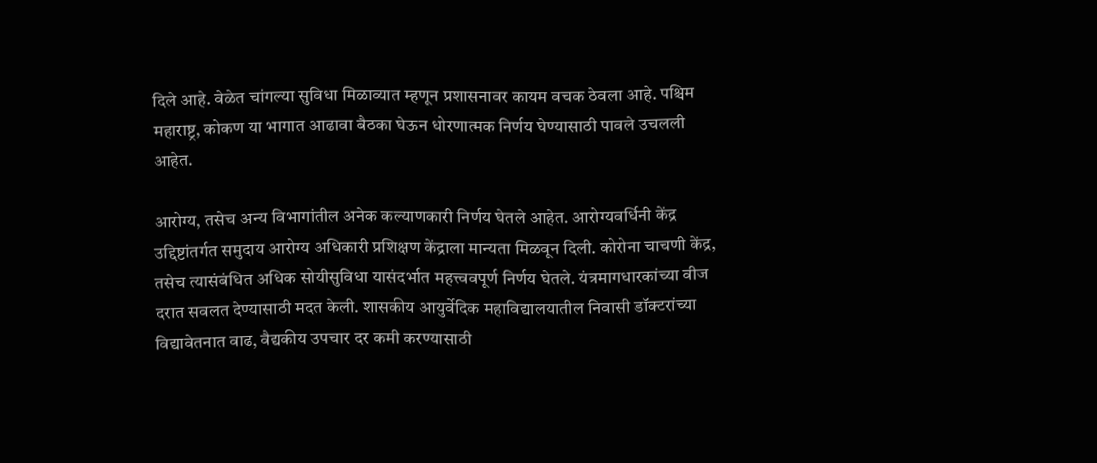दिले आहे. वेळेत चांगल्या सुविधा मिळाव्यात म्हणून प्रशासनावर कायम वचक ठेवला आहे. पश्चिम महाराष्ट्र, कोकण या भागात आढावा बैठका घेऊन धोरणात्मक निर्णय घेण्यासाठी पावले उचलली आहेत.

आरोग्य, तसेच अन्य विभागांतील अनेक कल्याणकारी निर्णय घेतले आहेत. आरोग्यवर्धिनी केंद्र उद्दिष्टांतर्गत समुदाय आरोग्य अधिकारी प्रशिक्षण केंद्राला मान्यता मिळवून दिली. कोरोना चाचणी केंद्र, तसेच त्यासंबंधित अधिक सोयीसुविधा यासंदर्भात महत्त्ववपूर्ण निर्णय घेतले. यंत्रमागधारकांच्या वीज दरात सवलत देण्यासाठी मदत केली. शासकीय आयुर्वेदिक महाविद्यालयातील निवासी डॉक्टरांच्या विद्यावेतनात वाढ, वैद्यकीय उपचार दर कमी करण्यासाठी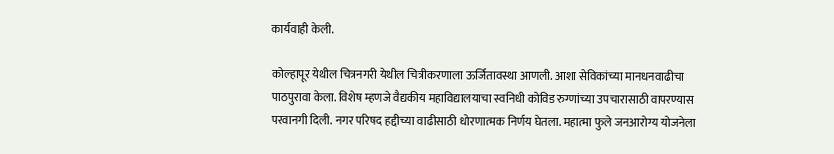कार्यवाही केली.

कोल्हापूर येथील चित्रनगरी येथील चित्रीकरणाला ऊर्जितावस्था आणली. आशा सेविकांच्या मानधनवाढीचा पाठपुरावा केला. विशेष म्हणजे वैद्यकीय महाविद्यालयाचा स्वनिधी कोविड रुग्णांच्या उपचारासाठी वापरण्यास परवानगी दिली. नगर परिषद हद्दीच्या वाढीसाठी धोरणात्मक निर्णय घेतला. महात्मा फुले जनआरोग्य योजनेला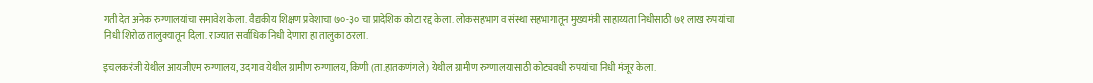गती देत अनेक रुग्णालयांचा समावेश केला. वैद्यकीय शिक्षण प्रवेशाचा ७०-३० चा प्रादेशिक कोटा रद्द केला. लोकसहभाग व संस्था सहभागातून मुख्यमंत्री साहाय्यता निधीसाठी ७१ लाख रुपयांचा निधी शिरोळ तालुक्यातून दिला. राज्यात सर्वाधिक निधी देणारा हा तालुका ठरला.

इचलकरंजी येथील आयजीएम रुग्णालय, उदगाव येथील ग्रामीण रुग्णालय, किणी (ता.हातकणंगले) येथील ग्रामीण रुग्णालयासाठी कोट्यवधी रुपयांचा निधी मंजूर केला.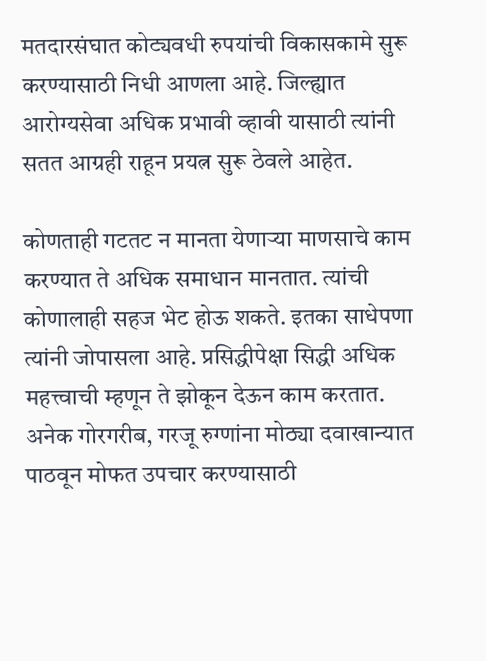मतदारसंघात कोट्यवधी रुपयांची विकासकामे सुरू करण्यासाठी निधी आणला आहे. जिल्ह्यात आरोग्यसेवा अधिक प्रभावी व्हावी यासाठी त्यांनी सतत आग्रही राहून प्रयत्न सुरू ठेवले आहेत.

कोणताही गटतट न मानता येणाऱ्या माणसाचे काम करण्यात ते अधिक समाधान मानतात. त्यांची कोणालाही सहज भेट होऊ शकते. इतका साधेपणा त्यांनी जोपासला आहे. प्रसिद्धीपेक्षा सिद्धी अधिक महत्त्वाची म्हणून ते झोकून देऊन काम करतात. अनेक गोरगरीब, गरजू रुग्णांना मोठ्या दवाखान्यात पाठवून मोफत उपचार करण्यासाठी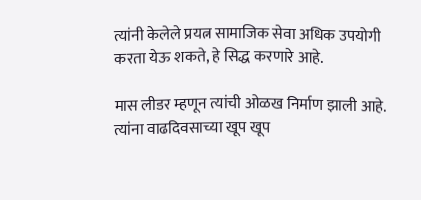त्यांनी केलेले प्रयत्न सामाजिक सेवा अधिक उपयोगी करता येऊ शकते, हे सिद्ध करणारे आहे.

मास लीडर म्हणून त्यांची ओळख निर्माण झाली आहे. त्यांना वाढदिवसाच्या खूप खूप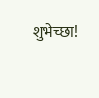शुभेच्छा!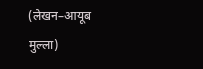(लेखन–आयूब मुल्ला)